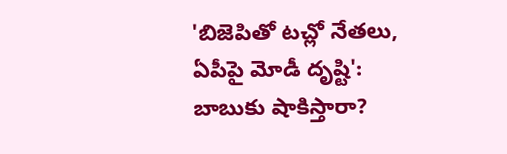'బిజెపితో టచ్లో నేతలు, ఏపీపై మోడీ దృష్టి': బాబుకు షాకిస్తారా?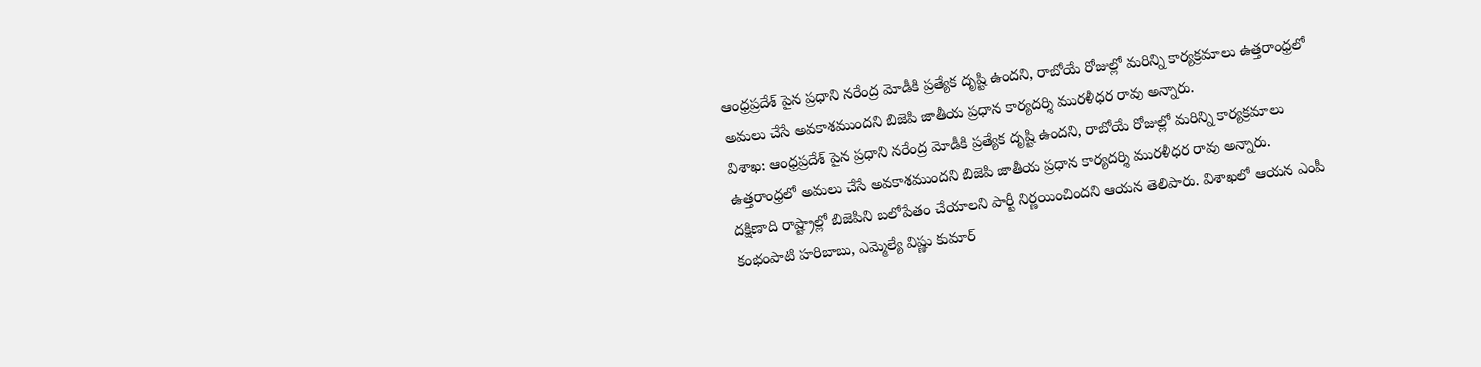ఆంధ్రప్రదేశ్ పైన ప్రధాని నరేంద్ర మోడీకి ప్రత్యేక దృష్టి ఉందని, రాబోయే రోజుల్లో మరిన్ని కార్యక్రమాలు ఉత్తరాంధ్రలో అమలు చేసే అవకాశముందని బిజెపి జాతీయ ప్రధాన కార్యదర్శి మురళీధర రావు అన్నారు.
విశాఖ: ఆంధ్రప్రదేశ్ పైన ప్రధాని నరేంద్ర మోడీకి ప్రత్యేక దృష్టి ఉందని, రాబోయే రోజుల్లో మరిన్ని కార్యక్రమాలు ఉత్తరాంధ్రలో అమలు చేసే అవకాశముందని బిజెపి జాతీయ ప్రధాన కార్యదర్శి మురళీధర రావు అన్నారు.
దక్షిణాది రాష్ట్రాల్లో బిజెపిని బలోపేతం చేయాలని పార్టీ నిర్ణయించిందని ఆయన తెలిపారు. విశాఖలో ఆయన ఎంపీ కంభంపాటి హరిబాబు, ఎమ్మెల్యే విష్ణు కుమార్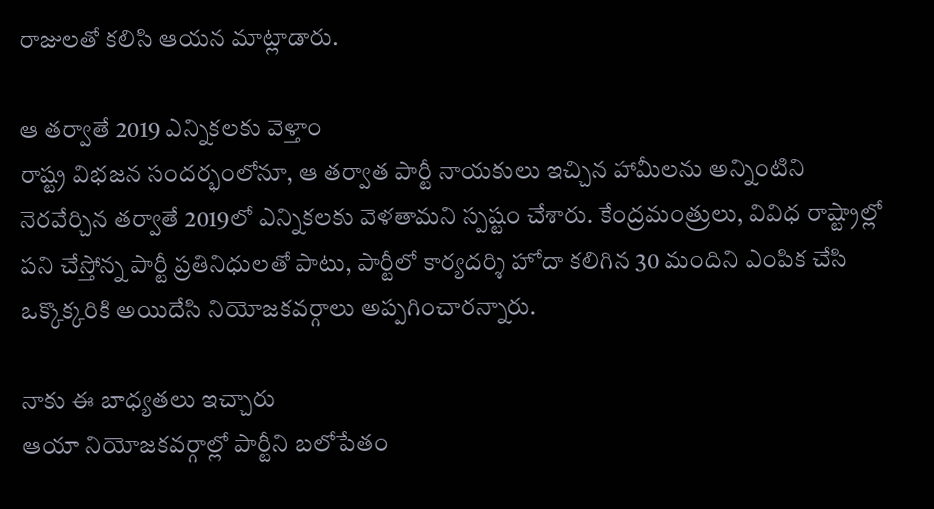రాజులతో కలిసి ఆయన మాట్లాడారు.

ఆ తర్వాతే 2019 ఎన్నికలకు వెళ్తాం
రాష్ట్ర విభజన సందర్భంలోనూ, ఆ తర్వాత పార్టీ నాయకులు ఇచ్చిన హామీలను అన్నింటిని నెరవేర్చిన తర్వాతే 2019లో ఎన్నికలకు వెళతామని స్పష్టం చేశారు. కేంద్రమంత్రులు, వివిధ రాష్ట్రాల్లో పని చేస్తోన్న పార్టీ ప్రతినిధులతో పాటు, పార్టీలో కార్యదర్శి హోదా కలిగిన 30 మందిని ఎంపిక చేసి ఒక్కొక్కరికి అయిదేసి నియోజకవర్గాలు అప్పగించారన్నారు.

నాకు ఈ బాధ్యతలు ఇచ్చారు
ఆయా నియోజకవర్గాల్లో పార్టీని బలోపేతం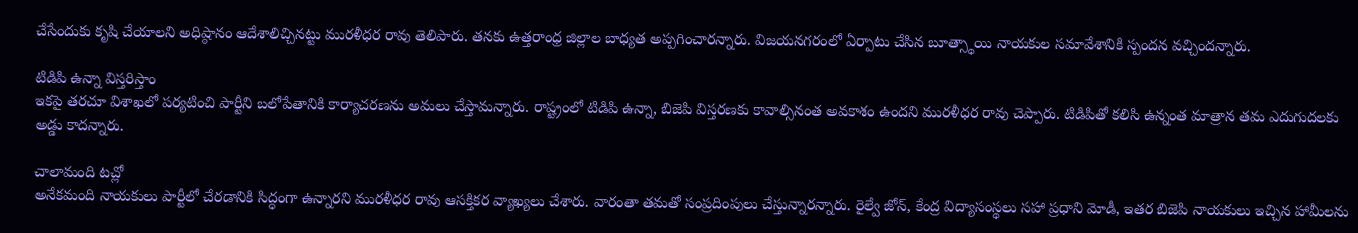చేసేందుకు కృషి చేయాలని అధిష్ఠానం ఆదేశాలిచ్చినట్టు మురళీధర రావు తెలిపారు. తనకు ఉత్తరాంధ్ర జిల్లాల బాధ్యత అప్పగించారన్నారు. విజయనగరంలో ఏర్పాటు చేసిన బూత్స్థాయి నాయకుల సమావేశానికి స్పందన వచ్చిందన్నారు.

టిడిపి ఉన్నా విస్తరిస్తాం
ఇకపై తరచూ విశాఖలో పర్యటించి పార్టీని బలోపేతానికి కార్యాచరణను అమలు చేస్తామన్నారు. రాష్ట్రంలో టిడిపి ఉన్నా, బిజెపి విస్తరణకు కావాల్సినంత అవకాశం ఉందని మురళీధర రావు చెప్పారు. టిడిపితో కలిసి ఉన్నంత మాత్రాన తమ ఎదుగుదలకు అడ్డు కాదన్నారు.

చాలామంది టచ్లో
అనేకమంది నాయకులు పార్టీలో చేరడానికి సిద్ధంగా ఉన్నారని మురళీధర రావు ఆసక్తికర వ్యాఖ్యలు చేశారు. వారంతా తమతో సంప్రదింపులు చేస్తున్నారన్నారు. రైల్వే జోన్, కేంద్ర విద్యాసంస్థలు సహా ప్రధాని మోడీ, ఇతర బిజెపి నాయకులు ఇచ్చిన హామీలను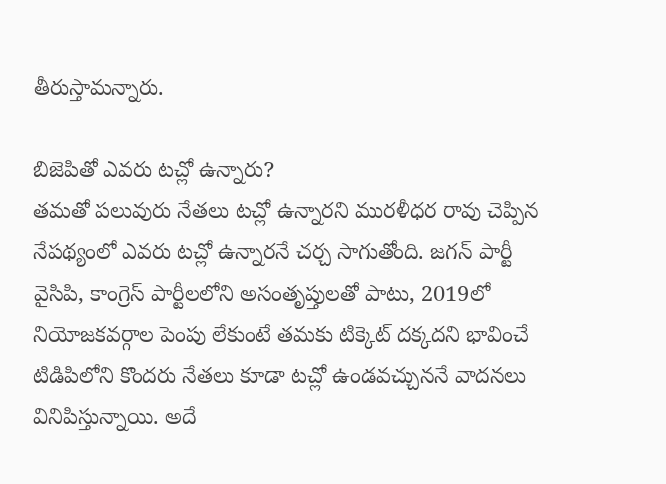తీరుస్తామన్నారు.

బిజెపితో ఎవరు టచ్లో ఉన్నారు?
తమతో పలువురు నేతలు టచ్లో ఉన్నారని మురళీధర రావు చెప్పిన నేపథ్యంలో ఎవరు టచ్లో ఉన్నారనే చర్చ సాగుతోంది. జగన్ పార్టీ వైసిపి, కాంగ్రెస్ పార్టీలలోని అసంతృప్తులతో పాటు, 2019లో నియోజకవర్గాల పెంపు లేకుంటే తమకు టిక్కెట్ దక్కదని భావించే టిడిపిలోని కొందరు నేతలు కూడా టచ్లో ఉండవచ్చుననే వాదనలు వినిపిస్తున్నాయి. అదే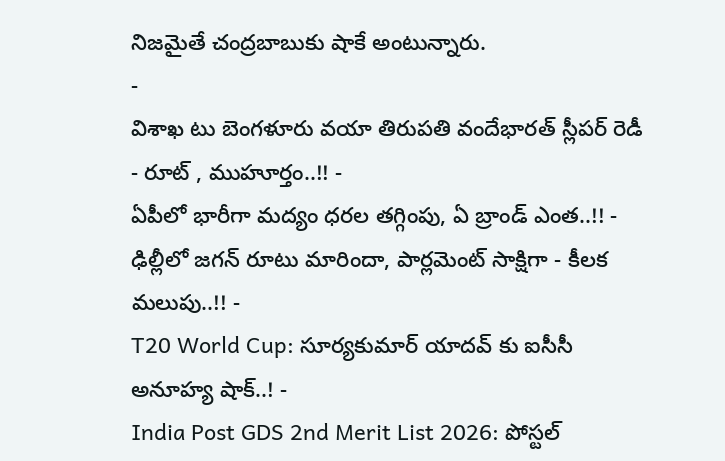నిజమైతే చంద్రబాబుకు షాకే అంటున్నారు.
-
విశాఖ టు బెంగళూరు వయా తిరుపతి వందేభారత్ స్లీపర్ రెడీ - రూట్ , ముహూర్తం..!! -
ఏపీలో భారీగా మద్యం ధరల తగ్గింపు, ఏ బ్రాండ్ ఎంత..!! -
ఢిల్లీలో జగన్ రూటు మారిందా, పార్లమెంట్ సాక్షిగా - కీలక మలుపు..!! -
T20 World Cup: సూర్యకుమార్ యాదవ్ కు ఐసీసీ అనూహ్య షాక్..! -
India Post GDS 2nd Merit List 2026: పోస్టల్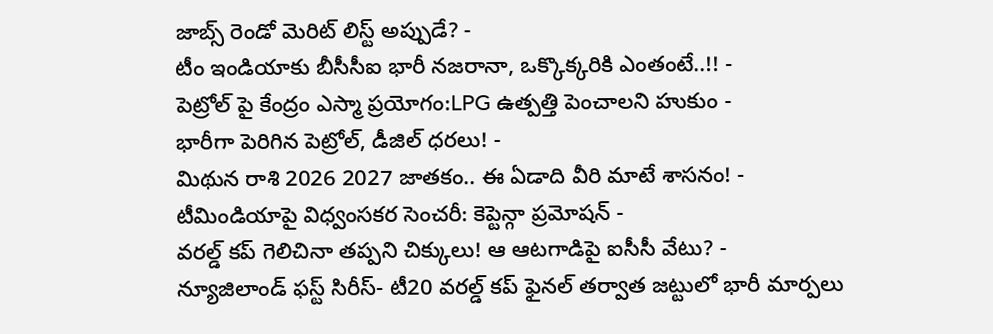జాబ్స్ రెండో మెరిట్ లిస్ట్ అప్పుడే? -
టీం ఇండియాకు బీసీసీఐ భారీ నజరానా, ఒక్కొక్కరికి ఎంతంటే..!! -
పెట్రోల్ పై కేంద్రం ఎస్మా ప్రయోగం:LPG ఉత్పత్తి పెంచాలని హుకుం -
భారీగా పెరిగిన పెట్రోల్, డీజిల్ ధరలు! -
మిథున రాశి 2026 2027 జాతకం.. ఈ ఏడాది వీరి మాటే శాసనం! -
టీమిండియాపై విధ్వంసకర సెంచరీ: కెప్టెన్గా ప్రమోషన్ -
వరల్డ్ కప్ గెలిచినా తప్పని చిక్కులు! ఆ ఆటగాడిపై ఐసీసీ వేటు? -
న్యూజిలాండ్ ఫస్ట్ సిరీస్- టీ20 వరల్డ్ కప్ ఫైనల్ తర్వాత జట్టులో భారీ మార్పలు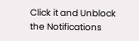Click it and Unblock the Notifications